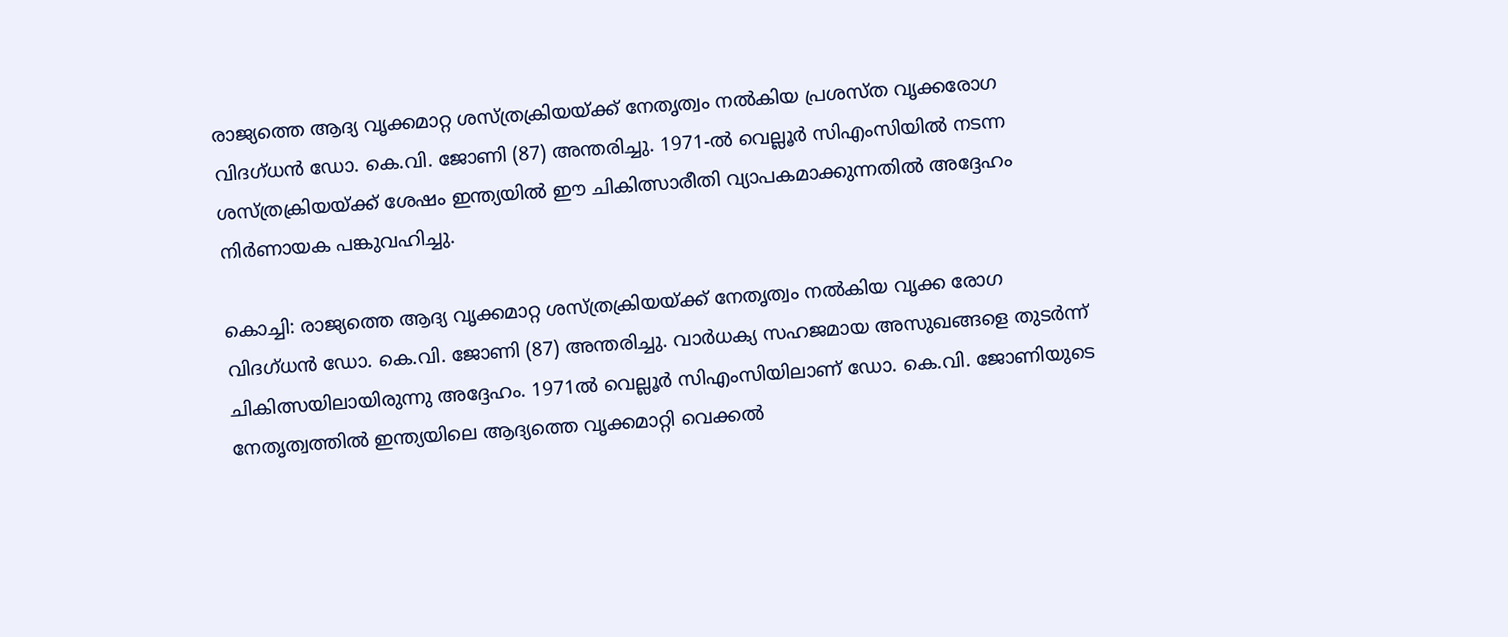രാജ്യത്തെ ആദ്യ വൃക്കമാറ്റ ശസ്ത്രക്രിയയ്ക്ക് നേതൃത്വം നൽകിയ പ്രശസ്ത വൃക്കരോഗ വിദഗ്ധൻ ഡോ. കെ.വി. ജോണി (87) അന്തരിച്ചു. 1971-ൽ വെല്ലൂർ സിഎംസിയിൽ നടന്ന ശസ്ത്രക്രിയയ്ക്ക് ശേഷം ഇന്ത്യയിൽ ഈ ചികിത്സാരീതി വ്യാപകമാക്കുന്നതിൽ അദ്ദേഹം നിർണായക പങ്കുവഹിച്ചു.

കൊച്ചി: രാജ്യത്തെ ആദ്യ വൃക്കമാറ്റ ശസ്ത്രക്രിയയ്ക്ക് നേതൃത്വം നൽകിയ വൃക്ക രോഗ വിദഗ്ധൻ ഡോ. കെ.വി. ജോണി (87) അന്തരിച്ചു. വാർധക്യ സഹജമായ അസുഖങ്ങളെ തുടർന്ന് ചികിത്സയിലായിരുന്നു അദ്ദേഹം. 1971ൽ വെല്ലൂർ സിഎംസിയിലാണ് ഡോ. കെ.വി. ജോണിയുടെ നേതൃത്വത്തിൽ ഇന്ത്യയിലെ ആദ്യത്തെ വൃക്കമാറ്റി വെക്കൽ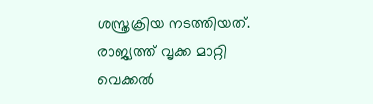ശസ്ത്രക്രിയ നടത്തിയത്. രാജ്യത്ത് വൃക്ക മാറ്റി വെക്കൽ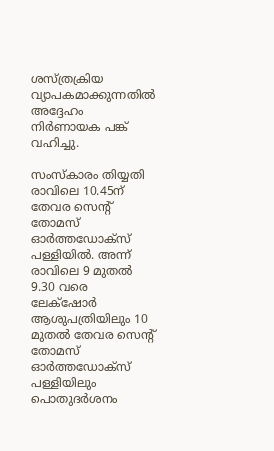ശസ്ത്രക്രിയ വ്യാപകമാക്കുന്നതിൽ അദ്ദേഹം നിർണായക പങ്ക് വഹിച്ചു.

സംസ്കാരം തിയ്യതി രാവിലെ 10.45ന് തേവര സെന്റ് തോമസ് ഓർത്തഡോക്സ് പള്ളിയിൽ. അന്ന് രാവിലെ 9 മുതൽ 9.30 വരെ ലേക്‌ഷോർ ആശുപത്രിയിലും 10 മുതൽ തേവര സെന്റ് തോമസ് ഓർത്തഡോക്സ് പള്ളിയിലും പൊതുദർശനം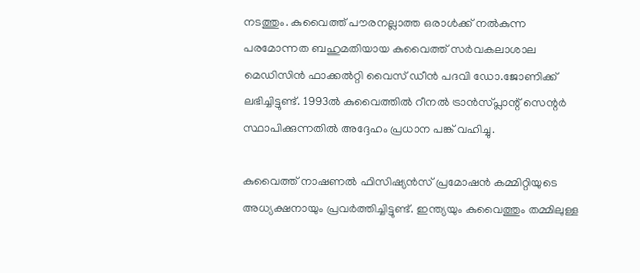നടത്തും. കുവൈത്ത് പൗരനല്ലാത്ത ഒരാൾക്ക് നൽകുന്ന പരമോന്നത ബഹുമതിയായ കുവൈത്ത് സർവകലാശാല മെഡിസിൻ ഫാക്കൽറ്റി വൈസ് ഡീൻ പദവി ഡോ.ജോണിക്ക് ലഭിച്ചിട്ടുണ്ട്. 1993ൽ കുവൈത്തിൽ റീനൽ ട്രാൻസ്പ്ലാന്റ് സെന്റർ സ്ഥാപിക്കുന്നതിൽ അദ്ദേഹം പ്രധാന പങ്ക് വഹിച്ചു.

കുവൈത്ത് നാഷണൽ ഫിസിഷ്യൻസ് പ്രമോഷൻ കമ്മിറ്റിയുടെ അധ്യക്ഷനായും പ്രവർത്തിച്ചിട്ടുണ്ട്. ഇന്ത്യയും കുവൈത്തും തമ്മിലുള്ള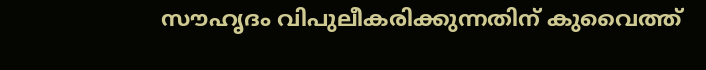സൗഹൃദം വിപുലീകരിക്കുന്നതിന് കുവൈത്ത്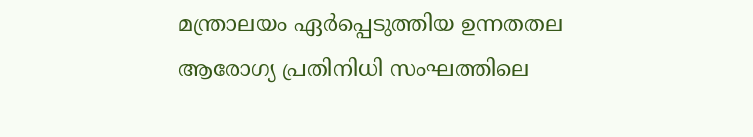മന്ത്രാലയം ഏർപ്പെടുത്തിയ ഉന്നതതല ആരോഗ്യ പ്രതിനിധി സംഘത്തിലെ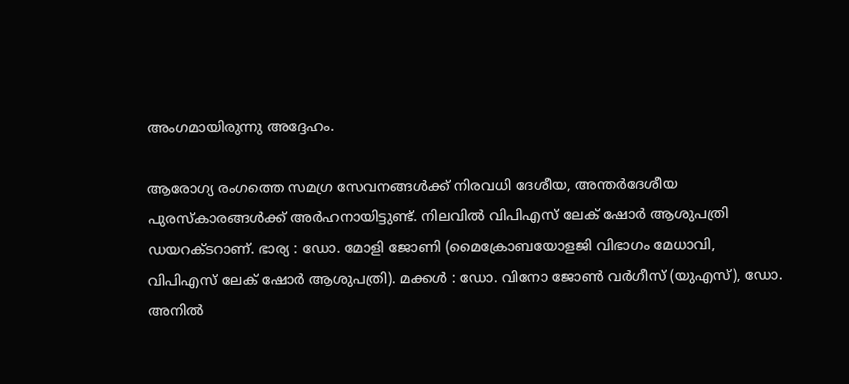അംഗമായിരുന്നു അദ്ദേഹം.

ആരോഗ്യ രംഗത്തെ സമഗ്ര സേവനങ്ങൾക്ക് നിരവധി ദേശീയ, അന്തർദേശീയ പുരസ്കാരങ്ങൾക്ക് അർഹനായിട്ടുണ്ട്. നിലവിൽ വിപിഎസ് ലേക് ഷോർ ആശുപത്രി ഡയറക്ടറാണ്. ഭാര്യ : ഡോ. മോളി ജോണി (മൈക്രോബയോളജി വിഭാഗം മേധാവി, വിപിഎസ് ലേക് ഷോർ ആശുപത്രി). മക്കൾ : ഡോ. വിനോ ജോൺ വർഗീസ് (യുഎസ്), ഡോ. അനിൽ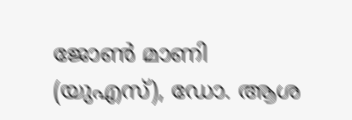ജോൺ മാണി (യുഎസ്), ഡോ. ആശ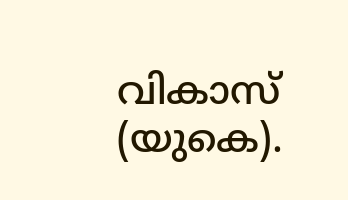വികാസ് (യുകെ).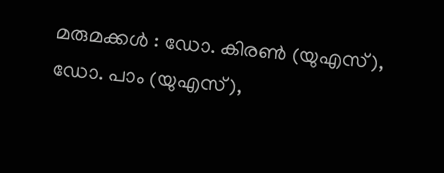മരുമക്കൾ : ഡോ. കിരൺ (യുഎസ്), ഡോ. പാം (യുഎസ്),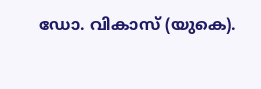ഡോ. വികാസ് (യുകെ).